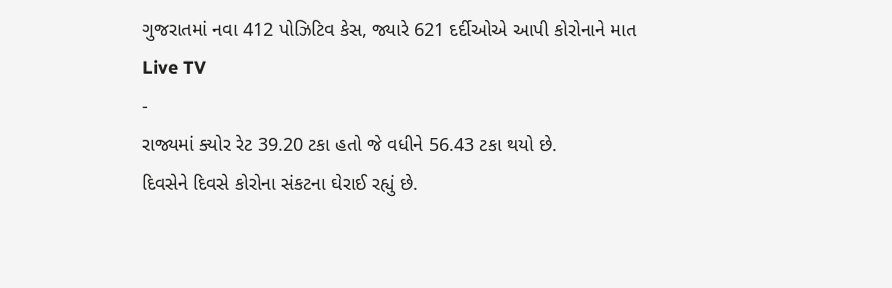ગુજરાતમાં નવા 412 પોઝિટિવ કેસ, જ્યારે 621 દર્દીઓએ આપી કોરોનાને માત
Live TV
-
રાજ્યમાં ક્યોર રેટ 39.20 ટકા હતો જે વધીને 56.43 ટકા થયો છે.
દિવસેને દિવસે કોરોના સંકટના ઘેરાઈ રહ્યું છે.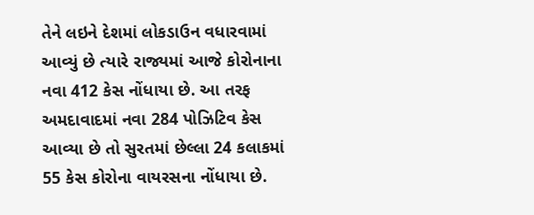તેને લઇને દેશમાં લોકડાઉન વધારવામાં આવ્યું છે ત્યારે રાજ્યમાં આજે કોરોનાના નવા 412 કેસ નોંધાયા છે. આ તરફ અમદાવાદમાં નવા 284 પોઝિટિવ કેસ આવ્યા છે તો સુરતમાં છેલ્લા 24 કલાકમાં 55 કેસ કોરોના વાયરસના નોંધાયા છે.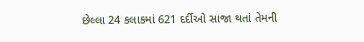છેલ્લા 24 કલાકમાં 621 દર્દીઓ સાજા થતાં તેમની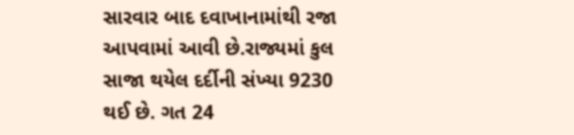સારવાર બાદ દવાખાનામાંથી રજા આપવામાં આવી છે.રાજ્યમાં કુલ સાજા થયેલ દર્દીની સંખ્યા 9230 થઈ છે. ગત 24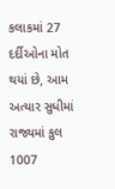કલાકમાં 27 દર્દીઓના મોત થયાં છે, આમ અત્યાર સુધીમાં રાજ્યમાં કુલ 1007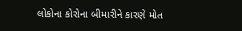લોકોના કોરોના બીમારીને કારણે મોત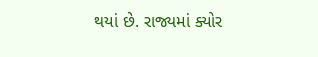થયાં છે. રાજ્યમાં ક્યોર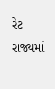રેટ રાજ્યમાં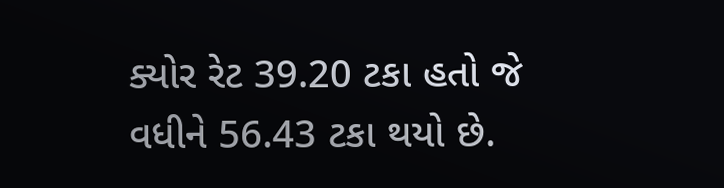ક્યોર રેટ 39.20 ટકા હતો જે વધીને 56.43 ટકા થયો છે.